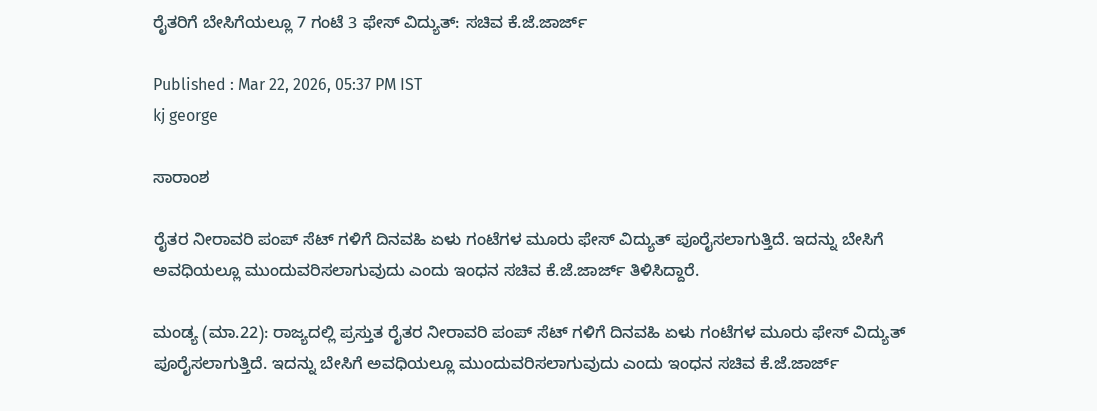ರೈತರಿಗೆ ಬೇಸಿಗೆಯಲ್ಲೂ 7 ಗಂಟೆ 3 ಫೇಸ್ ವಿದ್ಯುತ್: ಸಚಿವ ಕೆ.ಜೆ.ಜಾರ್ಜ್

Published : Mar 22, 2026, 05:37 PM IST
kj george

ಸಾರಾಂಶ

ರೈತರ ನೀರಾವರಿ ಪಂಪ್ ಸೆಟ್ ಗಳಿಗೆ ದಿನವಹಿ ಏಳು ಗಂಟೆಗಳ ಮೂರು ಫೇಸ್ ವಿದ್ಯುತ್ ಪೂರೈಸಲಾಗುತ್ತಿದೆ. ಇದನ್ನು ಬೇಸಿಗೆ ಅವಧಿಯಲ್ಲೂ ಮುಂದುವರಿಸಲಾಗುವುದು ಎಂದು ಇಂಧನ ಸಚಿವ ಕೆ.ಜೆ.ಜಾರ್ಜ್ ತಿಳಿಸಿದ್ದಾರೆ.

ಮಂಡ್ಯ (ಮಾ.22): ರಾಜ್ಯದಲ್ಲಿ ಪ್ರಸ್ತುತ ರೈತರ ನೀರಾವರಿ ಪಂಪ್ ಸೆಟ್ ಗಳಿಗೆ ದಿನವಹಿ ಏಳು ಗಂಟೆಗಳ ಮೂರು ಫೇಸ್ ವಿದ್ಯುತ್ ಪೂರೈಸಲಾಗುತ್ತಿದೆ. ಇದನ್ನು ಬೇಸಿಗೆ ಅವಧಿಯಲ್ಲೂ ಮುಂದುವರಿಸಲಾಗುವುದು ಎಂದು ಇಂಧನ ಸಚಿವ ಕೆ.ಜೆ.ಜಾರ್ಜ್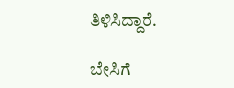ತಿಳಿಸಿದ್ದಾರೆ.

ಬೇಸಿಗೆ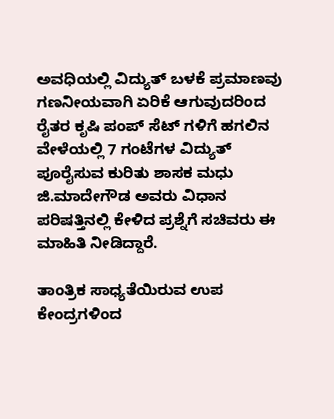ಅವಧಿಯಲ್ಲಿ ವಿದ್ಯುತ್ ಬಳಕೆ ಪ್ರಮಾಣವು ಗಣನೀಯವಾಗಿ ಏರಿಕೆ ಆಗುವುದರಿಂದ ರೈತರ ಕೃಷಿ ಪಂಪ್ ಸೆಟ್ ಗಳಿಗೆ ಹಗಲಿನ ವೇಳೆಯಲ್ಲಿ 7 ಗಂಟೆಗಳ ವಿದ್ಯುತ್ ಪೂರೈಸುವ ಕುರಿತು ಶಾಸಕ ಮಧು ಜಿ.ಮಾದೇಗೌಡ ಅವರು ವಿಧಾನ ಪರಿಷತ್ತಿನಲ್ಲಿ ಕೇಳಿದ ಪ್ರಶ್ನೆಗೆ ಸಚಿವರು ಈ ಮಾಹಿತಿ ನೀಡಿದ್ದಾರೆ.

ತಾಂತ್ರಿಕ ಸಾಧ್ಯತೆಯಿರುವ ಉಪ ಕೇಂದ್ರಗಳಿಂದ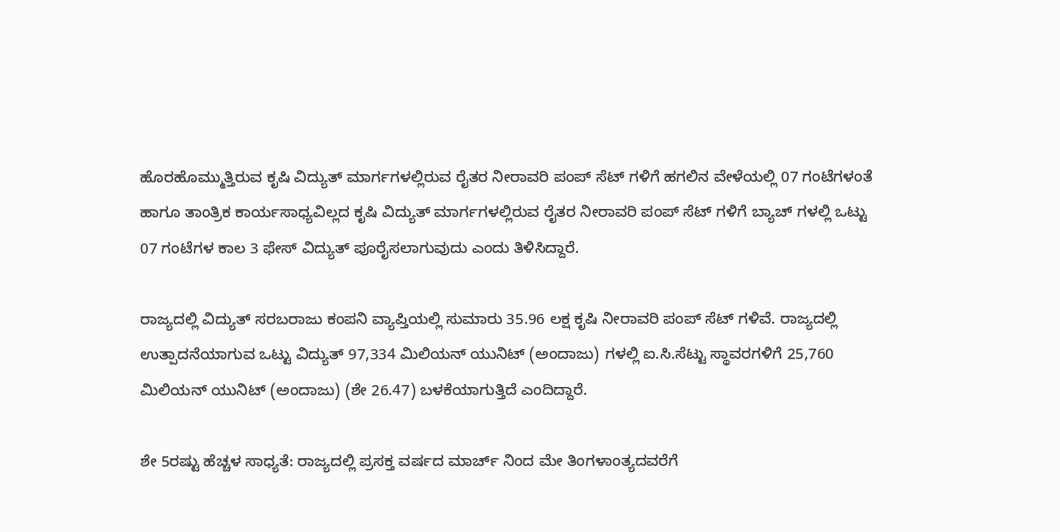ಹೊರಹೊಮ್ಮುತ್ತಿರುವ ಕೃಷಿ ವಿದ್ಯುತ್ ಮಾರ್ಗಗಳಲ್ಲಿರುವ ರೈತರ ನೀರಾವರಿ ಪಂಪ್ ಸೆಟ್ ಗಳಿಗೆ ಹಗಲಿನ ವೇಳೆಯಲ್ಲಿ 07 ಗಂಟೆಗಳಂತೆ ಹಾಗೂ ತಾಂತ್ರಿಕ ಕಾರ್ಯಸಾಧ್ಯವಿಲ್ಲದ ಕೃಷಿ ವಿದ್ಯುತ್ ಮಾರ್ಗಗಳಲ್ಲಿರುವ ರೈತರ ನೀರಾವರಿ ಪಂಪ್ ಸೆಟ್ ಗಳಿಗೆ ಬ್ಯಾಚ್ ಗಳಲ್ಲಿ ಒಟ್ಟು 07 ಗಂಟೆಗಳ ಕಾಲ 3 ಫೇಸ್ ವಿದ್ಯುತ್ ಪೂರೈಸಲಾಗುವುದು ಎಂದು ತಿಳಿಸಿದ್ದಾರೆ.

ರಾಜ್ಯದಲ್ಲಿ ವಿದ್ಯುತ್ ಸರಬರಾಜು ಕಂಪನಿ ವ್ಯಾಪ್ತಿಯಲ್ಲಿ ಸುಮಾರು 35.96 ಲಕ್ಷ ಕೃಷಿ ನೀರಾವರಿ ಪಂಪ್ ಸೆಟ್ ಗಳಿವೆ. ರಾಜ್ಯದಲ್ಲಿ ಉತ್ಪಾದನೆಯಾಗುವ ಒಟ್ಟು ವಿದ್ಯುತ್ 97,334 ಮಿಲಿಯನ್ ಯುನಿಟ್ (ಅಂದಾಜು) ಗಳಲ್ಲಿ ಐ.ಸಿ.ಸೆಟ್ಟು ಸ್ಥಾವರಗಳಿಗೆ 25,760 ಮಿಲಿಯನ್ ಯುನಿಟ್ (ಅಂದಾಜು) (ಶೇ 26.47) ಬಳಕೆಯಾಗುತ್ತಿದೆ ಎಂದಿದ್ದಾರೆ.

ಶೇ 5ರಷ್ಟು ಹೆಚ್ಚಳ ಸಾಧ್ಯತೆ: ರಾಜ್ಯದಲ್ಲಿ ಪ್ರಸಕ್ತ ವರ್ಷದ ಮಾರ್ಚ್ ನಿಂದ ಮೇ ತಿಂಗಳಾಂತ್ಯದವರೆಗೆ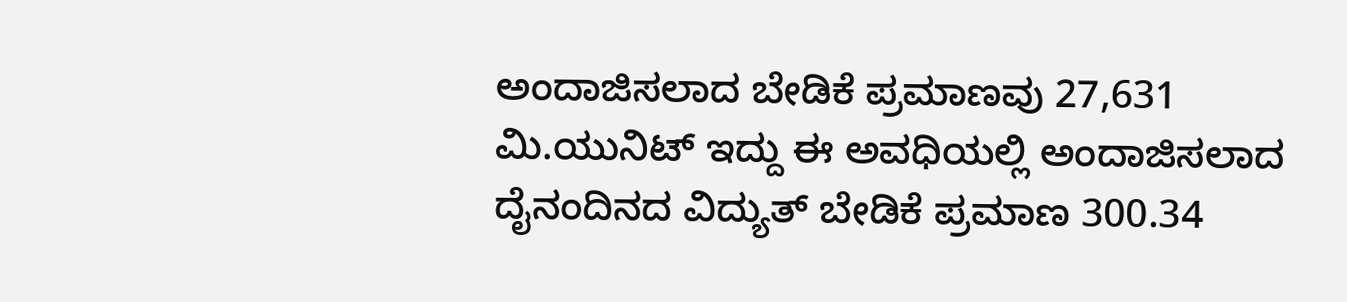ಅಂದಾಜಿಸಲಾದ ಬೇಡಿಕೆ ಪ್ರಮಾಣವು 27,631 ಮಿ.ಯುನಿಟ್ ಇದ್ದು ಈ ಅವಧಿಯಲ್ಲಿ ಅಂದಾಜಿಸಲಾದ ದೈನಂದಿನದ ವಿದ್ಯುತ್ ಬೇಡಿಕೆ ಪ್ರಮಾಣ 300.34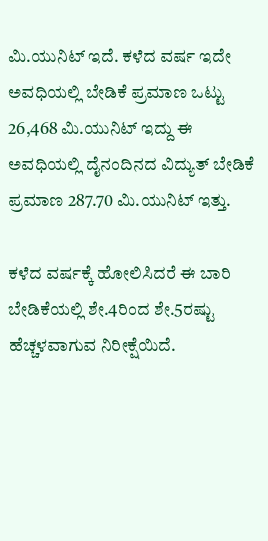ಮಿ.ಯುನಿಟ್ ಇದೆ. ಕಳೆದ ವರ್ಷ ಇದೇ ಅವಧಿಯಲ್ಲಿ ಬೇಡಿಕೆ ಪ್ರಮಾಣ ಒಟ್ಟು 26,468 ಮಿ.ಯುನಿಟ್ ಇದ್ದು ಈ ಅವಧಿಯಲ್ಲಿ ದೈನಂದಿನದ ವಿದ್ಯುತ್ ಬೇಡಿಕೆ ಪ್ರಮಾಣ 287.70 ಮಿ.ಯುನಿಟ್ ಇತ್ತು.

ಕಳೆದ ವರ್ಷಕ್ಕೆ ಹೋಲಿಸಿದರೆ ಈ ಬಾರಿ ಬೇಡಿಕೆಯಲ್ಲಿ ಶೇ.4ರಿಂದ ಶೇ.5ರಷ್ಟು ಹೆಚ್ಚಳವಾಗುವ ನಿರೀಕ್ಷೆಯಿದೆ.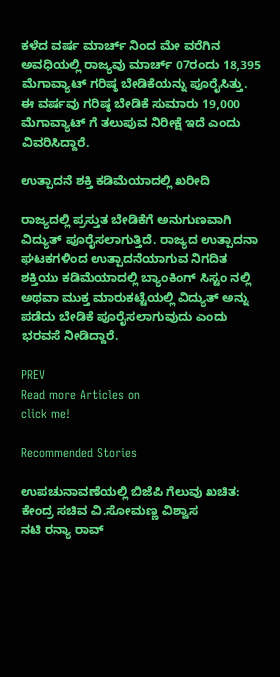ಕಳೆದ ವರ್ಷ ಮಾರ್ಚ್ ನಿಂದ ಮೇ ವರೆಗಿನ ಅವಧಿಯಲ್ಲಿ ರಾಜ್ಯವು ಮಾರ್ಚ್ 07ರಂದು 18,395 ಮೆಗಾವ್ಯಾಟ್ ಗರಿಷ್ಠ ಬೇಡಿಕೆಯನ್ನು ಪೂರೈಸಿತ್ತು. ಈ ವರ್ಷವು ಗರಿಷ್ಠ ಬೇಡಿಕೆ ಸುಮಾರು 19,000 ಮೆಗಾವ್ಯಾಟ್ ಗೆ ತಲುಪುವ ನಿರೀಕ್ಷೆ ಇದೆ ಎಂದು ವಿವರಿಸಿದ್ದಾರೆ.

ಉತ್ಪಾದನೆ ಶಕ್ತಿ ಕಡಿಮೆಯಾದಲ್ಲಿ ಖರೀದಿ

ರಾಜ್ಯದಲ್ಲಿ ಪ್ರಸ್ತುತ ಬೇಡಿಕೆಗೆ ಅನುಗುಣವಾಗಿ ವಿದ್ಯುತ್ ಪೂರೈಸಲಾಗುತ್ತಿದೆ. ರಾಜ್ಯದ ಉತ್ಪಾದನಾ ಘಟಕಗಳಿಂದ ಉತ್ಪಾದನೆಯಾಗುವ ನಿಗದಿತ ಶಕ್ತಿಯು ಕಡಿಮೆಯಾದಲ್ಲಿ ಬ್ಯಾಂಕಿಂಗ್ ಸಿಸ್ಟಂ ನಲ್ಲಿ ಅಥವಾ ಮುಕ್ತ ಮಾರುಕಟ್ಟೆಯಲ್ಲಿ ವಿದ್ಯುತ್ ಅನ್ನು ಪಡೆದು ಬೇಡಿಕೆ ಪೂರೈಸಲಾಗುವುದು ಎಂದು ಭರವಸೆ ನೀಡಿದ್ದಾರೆ.

PREV
Read more Articles on
click me!

Recommended Stories

ಉಪಚುನಾವಣೆಯಲ್ಲಿ ಬಿಜೆಪಿ ಗೆಲುವು ಖಚಿತ: ಕೇಂದ್ರ ಸಚಿವ ವಿ.ಸೋಮಣ್ಣ ವಿಶ್ವಾಸ
ನಟಿ ರನ್ಯಾ ರಾವ್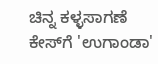ಚಿನ್ನ ಕಳ್ಳಸಾಗಣೆ ಕೇಸ್‌ಗೆ 'ಉಗಾಂಡಾ'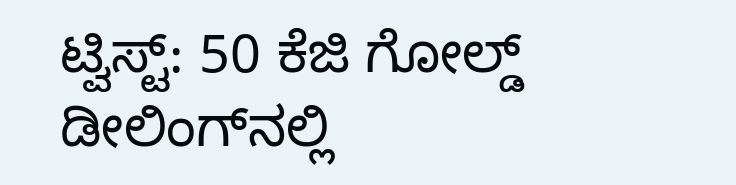ಟ್ವಿಸ್ಟ್: 50 ಕೆಜಿ ಗೋಲ್ಡ್ ಡೀಲಿಂಗ್‌ನಲ್ಲಿ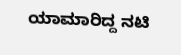ಯಾಮಾರಿದ್ದ ನಟಿ